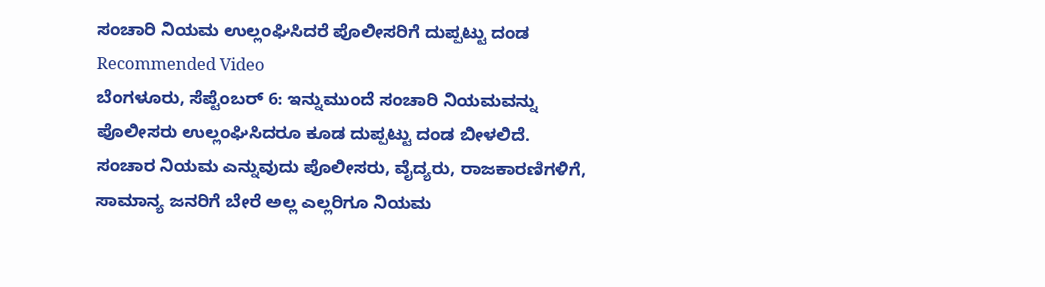ಸಂಚಾರಿ ನಿಯಮ ಉಲ್ಲಂಘಿಸಿದರೆ ಪೊಲೀಸರಿಗೆ ದುಪ್ಪಟ್ಟು ದಂಡ
Recommended Video
ಬೆಂಗಳೂರು, ಸೆಪ್ಟೆಂಬರ್ 6: ಇನ್ನುಮುಂದೆ ಸಂಚಾರಿ ನಿಯಮವನ್ನು ಪೊಲೀಸರು ಉಲ್ಲಂಘಿಸಿದರೂ ಕೂಡ ದುಪ್ಪಟ್ಟು ದಂಡ ಬೀಳಲಿದೆ.
ಸಂಚಾರ ನಿಯಮ ಎನ್ನುವುದು ಪೊಲೀಸರು, ವೈದ್ಯರು, ರಾಜಕಾರಣಿಗಳಿಗೆ, ಸಾಮಾನ್ಯ ಜನರಿಗೆ ಬೇರೆ ಅಲ್ಲ ಎಲ್ಲರಿಗೂ ನಿಯಮ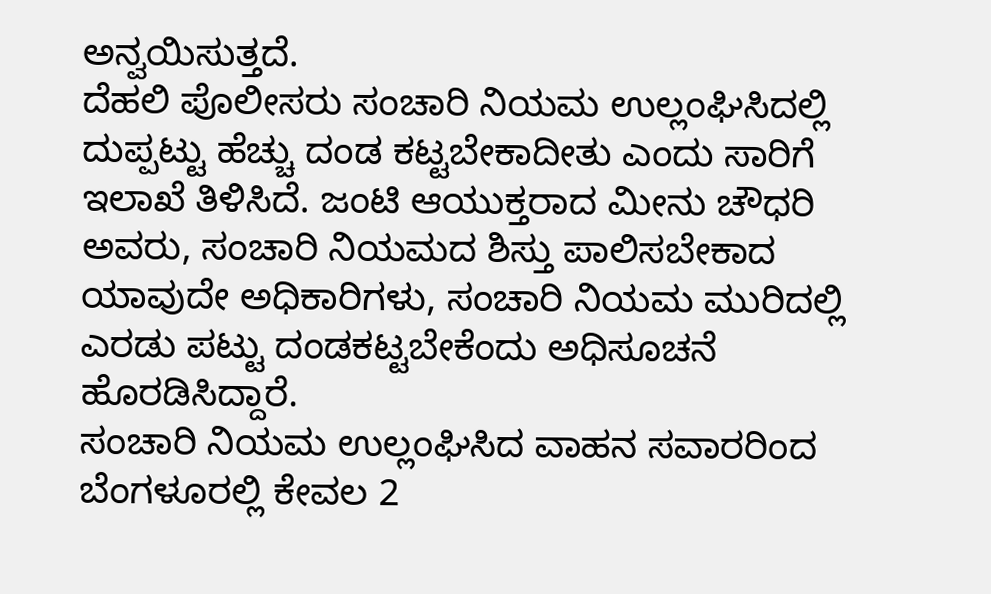ಅನ್ವಯಿಸುತ್ತದೆ.
ದೆಹಲಿ ಪೊಲೀಸರು ಸಂಚಾರಿ ನಿಯಮ ಉಲ್ಲಂಘಿಸಿದಲ್ಲಿ ದುಪ್ಪಟ್ಟು ಹೆಚ್ಚು ದಂಡ ಕಟ್ಟಬೇಕಾದೀತು ಎಂದು ಸಾರಿಗೆ ಇಲಾಖೆ ತಿಳಿಸಿದೆ. ಜಂಟಿ ಆಯುಕ್ತರಾದ ಮೀನು ಚೌಧರಿ ಅವರು, ಸಂಚಾರಿ ನಿಯಮದ ಶಿಸ್ತು ಪಾಲಿಸಬೇಕಾದ ಯಾವುದೇ ಅಧಿಕಾರಿಗಳು, ಸಂಚಾರಿ ನಿಯಮ ಮುರಿದಲ್ಲಿ ಎರಡು ಪಟ್ಟು ದಂಡಕಟ್ಟಬೇಕೆಂದು ಅಧಿಸೂಚನೆ ಹೊರಡಿಸಿದ್ದಾರೆ.
ಸಂಚಾರಿ ನಿಯಮ ಉಲ್ಲಂಘಿಸಿದ ವಾಹನ ಸವಾರರಿಂದ ಬೆಂಗಳೂರಲ್ಲಿ ಕೇವಲ 2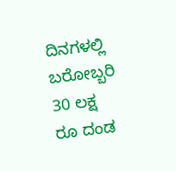ದಿನಗಳಲ್ಲಿ ಬರೋಬ್ಬರಿ 30 ಲಕ್ಷ ರೂ ದಂಡ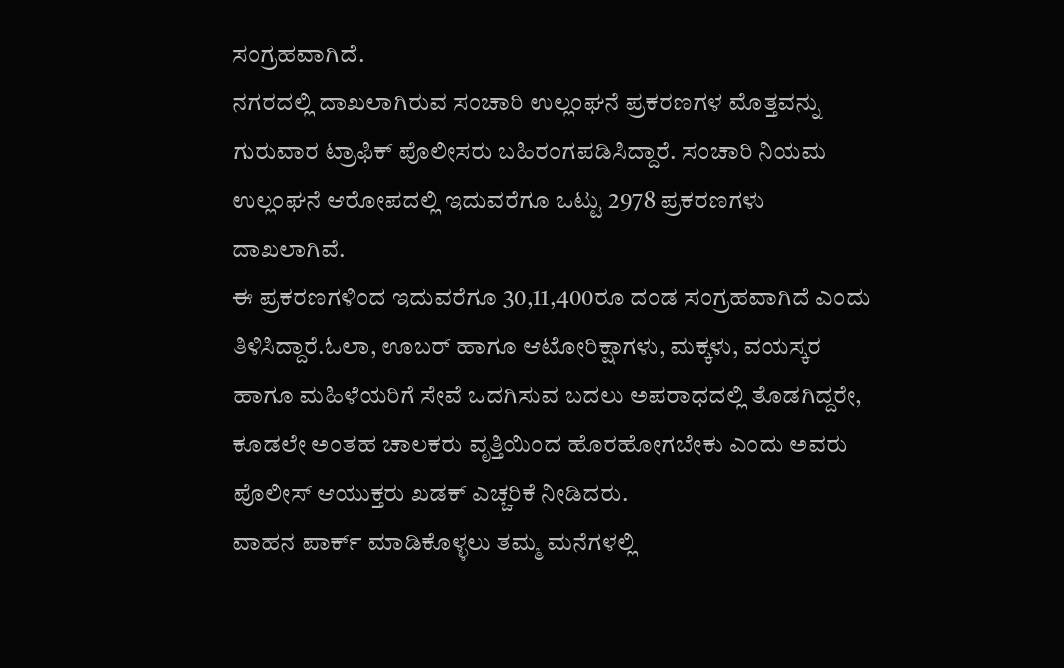ಸಂಗ್ರಹವಾಗಿದೆ.
ನಗರದಲ್ಲಿ ದಾಖಲಾಗಿರುವ ಸಂಚಾರಿ ಉಲ್ಲಂಘನೆ ಪ್ರಕರಣಗಳ ಮೊತ್ತವನ್ನು ಗುರುವಾರ ಟ್ರಾಫಿಕ್ ಪೊಲೀಸರು ಬಹಿರಂಗಪಡಿಸಿದ್ದಾರೆ. ಸಂಚಾರಿ ನಿಯಮ ಉಲ್ಲಂಘನೆ ಆರೋಪದಲ್ಲಿ ಇದುವರೆಗೂ ಒಟ್ಟು 2978 ಪ್ರಕರಣಗಳು ದಾಖಲಾಗಿವೆ.
ಈ ಪ್ರಕರಣಗಳಿಂದ ಇದುವರೆಗೂ 30,11,400ರೂ ದಂಡ ಸಂಗ್ರಹವಾಗಿದೆ ಎಂದು ತಿಳಿಸಿದ್ದಾರೆ.ಓಲಾ, ಊಬರ್ ಹಾಗೂ ಆಟೋರಿಕ್ಷಾಗಳು, ಮಕ್ಕಳು, ವಯಸ್ಕರ ಹಾಗೂ ಮಹಿಳೆಯರಿಗೆ ಸೇವೆ ಒದಗಿಸುವ ಬದಲು ಅಪರಾಧದಲ್ಲಿ ತೊಡಗಿದ್ದರೇ, ಕೂಡಲೇ ಅಂತಹ ಚಾಲಕರು ವೃತ್ತಿಯಿಂದ ಹೊರಹೋಗಬೇಕು ಎಂದು ಅವರು ಪೊಲೀಸ್ ಆಯುಕ್ತರು ಖಡಕ್ ಎಚ್ಚರಿಕೆ ನೀಡಿದರು.
ವಾಹನ ಪಾರ್ಕ್ ಮಾಡಿಕೊಳ್ಳಲು ತಮ್ಮ ಮನೆಗಳಲ್ಲಿ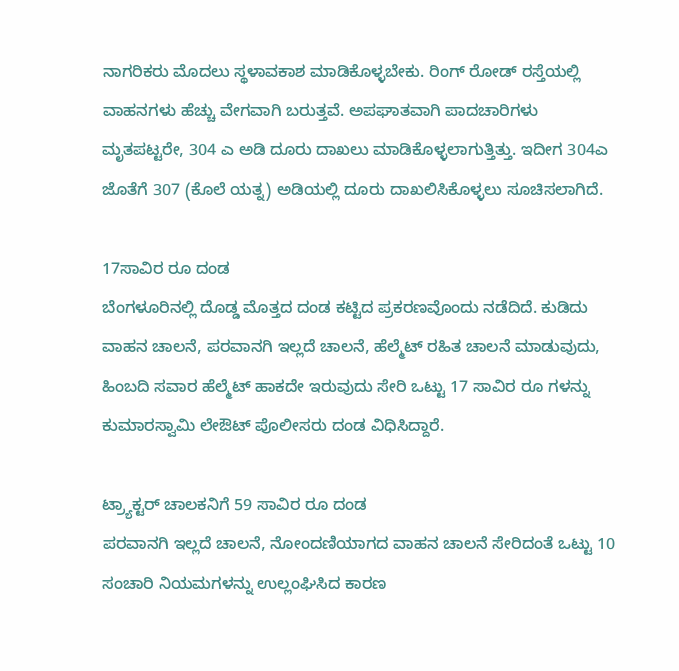ನಾಗರಿಕರು ಮೊದಲು ಸ್ಥಳಾವಕಾಶ ಮಾಡಿಕೊಳ್ಳಬೇಕು. ರಿಂಗ್ ರೋಡ್ ರಸ್ತೆಯಲ್ಲಿ ವಾಹನಗಳು ಹೆಚ್ಚು ವೇಗವಾಗಿ ಬರುತ್ತವೆ. ಅಪಘಾತವಾಗಿ ಪಾದಚಾರಿಗಳು ಮೃತಪಟ್ಟರೇ, 304 ಎ ಅಡಿ ದೂರು ದಾಖಲು ಮಾಡಿಕೊಳ್ಳಲಾಗುತ್ತಿತ್ತು. ಇದೀಗ 304ಎ ಜೊತೆಗೆ 307 (ಕೊಲೆ ಯತ್ನ) ಅಡಿಯಲ್ಲಿ ದೂರು ದಾಖಲಿಸಿಕೊಳ್ಳಲು ಸೂಚಿಸಲಾಗಿದೆ.

17ಸಾವಿರ ರೂ ದಂಡ
ಬೆಂಗಳೂರಿನಲ್ಲಿ ದೊಡ್ಡ ಮೊತ್ತದ ದಂಡ ಕಟ್ಟಿದ ಪ್ರಕರಣವೊಂದು ನಡೆದಿದೆ. ಕುಡಿದು ವಾಹನ ಚಾಲನೆ, ಪರವಾನಗಿ ಇಲ್ಲದೆ ಚಾಲನೆ, ಹೆಲ್ಮೆಟ್ ರಹಿತ ಚಾಲನೆ ಮಾಡುವುದು, ಹಿಂಬದಿ ಸವಾರ ಹೆಲ್ಮೆಟ್ ಹಾಕದೇ ಇರುವುದು ಸೇರಿ ಒಟ್ಟು 17 ಸಾವಿರ ರೂ ಗಳನ್ನು ಕುಮಾರಸ್ವಾಮಿ ಲೇಔಟ್ ಪೊಲೀಸರು ದಂಡ ವಿಧಿಸಿದ್ದಾರೆ.

ಟ್ರ್ಯಾಕ್ಟರ್ ಚಾಲಕನಿಗೆ 59 ಸಾವಿರ ರೂ ದಂಡ
ಪರವಾನಗಿ ಇಲ್ಲದೆ ಚಾಲನೆ, ನೋಂದಣಿಯಾಗದ ವಾಹನ ಚಾಲನೆ ಸೇರಿದಂತೆ ಒಟ್ಟು 10 ಸಂಚಾರಿ ನಿಯಮಗಳನ್ನು ಉಲ್ಲಂಘಿಸಿದ ಕಾರಣ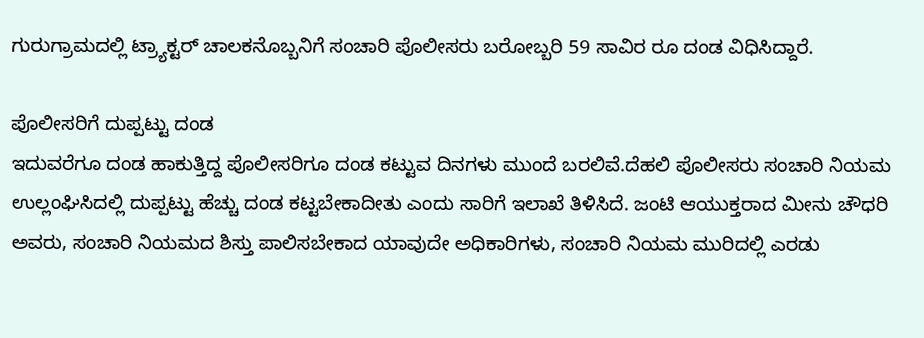ಗುರುಗ್ರಾಮದಲ್ಲಿ ಟ್ರ್ಯಾಕ್ಟರ್ ಚಾಲಕನೊಬ್ಬನಿಗೆ ಸಂಚಾರಿ ಪೊಲೀಸರು ಬರೋಬ್ಬರಿ 59 ಸಾವಿರ ರೂ ದಂಡ ವಿಧಿಸಿದ್ದಾರೆ.

ಪೊಲೀಸರಿಗೆ ದುಪ್ಪಟ್ಟು ದಂಡ
ಇದುವರೆಗೂ ದಂಡ ಹಾಕುತ್ತಿದ್ದ ಪೊಲೀಸರಿಗೂ ದಂಡ ಕಟ್ಟುವ ದಿನಗಳು ಮುಂದೆ ಬರಲಿವೆ.ದೆಹಲಿ ಪೊಲೀಸರು ಸಂಚಾರಿ ನಿಯಮ ಉಲ್ಲಂಘಿಸಿದಲ್ಲಿ ದುಪ್ಪಟ್ಟು ಹೆಚ್ಚು ದಂಡ ಕಟ್ಟಬೇಕಾದೀತು ಎಂದು ಸಾರಿಗೆ ಇಲಾಖೆ ತಿಳಿಸಿದೆ. ಜಂಟಿ ಆಯುಕ್ತರಾದ ಮೀನು ಚೌಧರಿ ಅವರು, ಸಂಚಾರಿ ನಿಯಮದ ಶಿಸ್ತು ಪಾಲಿಸಬೇಕಾದ ಯಾವುದೇ ಅಧಿಕಾರಿಗಳು, ಸಂಚಾರಿ ನಿಯಮ ಮುರಿದಲ್ಲಿ ಎರಡು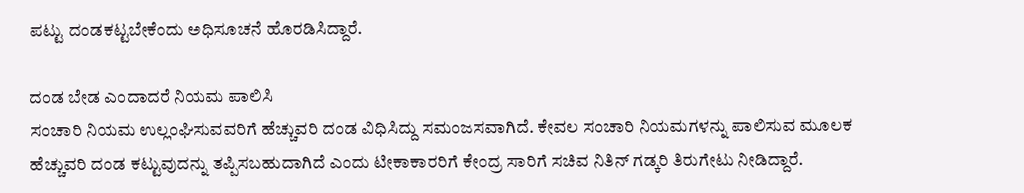ಪಟ್ಟು ದಂಡಕಟ್ಟಬೇಕೆಂದು ಅಧಿಸೂಚನೆ ಹೊರಡಿಸಿದ್ದಾರೆ.

ದಂಡ ಬೇಡ ಎಂದಾದರೆ ನಿಯಮ ಪಾಲಿಸಿ
ಸಂಚಾರಿ ನಿಯಮ ಉಲ್ಲಂಘಿಸುವವರಿಗೆ ಹೆಚ್ಚುವರಿ ದಂಡ ವಿಧಿಸಿದ್ದು ಸಮಂಜಸವಾಗಿದೆ. ಕೇವಲ ಸಂಚಾರಿ ನಿಯಮಗಳನ್ನು ಪಾಲಿಸುವ ಮೂಲಕ ಹೆಚ್ಚುವರಿ ದಂಡ ಕಟ್ಟುವುದನ್ನು ತಪ್ಪಿಸಬಹುದಾಗಿದೆ ಎಂದು ಟೀಕಾಕಾರರಿಗೆ ಕೇಂದ್ರ ಸಾರಿಗೆ ಸಚಿವ ನಿತಿನ್ ಗಡ್ಕರಿ ತಿರುಗೇಟು ನೀಡಿದ್ದಾರೆ.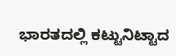ಭಾರತದಲ್ಲಿ ಕಟ್ಟುನಿಟ್ಟಾದ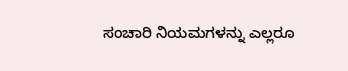ಸಂಚಾರಿ ನಿಯಮಗಳನ್ನು ಎಲ್ಲರೂ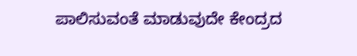ಪಾಲಿಸುವಂತೆ ಮಾಡುವುದೇ ಕೇಂದ್ರದ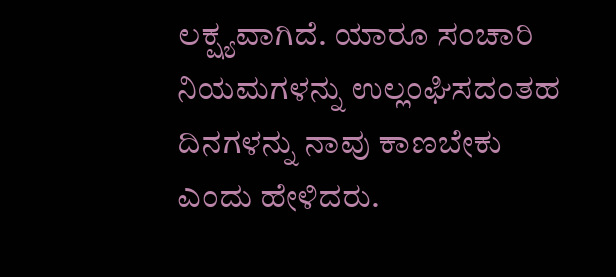ಲಕ್ಷ್ಯವಾಗಿದೆ. ಯಾರೂ ಸಂಚಾರಿ ನಿಯಮಗಳನ್ನು ಉಲ್ಲಂಘಿಸದಂತಹ ದಿನಗಳನ್ನು ನಾವು ಕಾಣಬೇಕು ಎಂದು ಹೇಳಿದರು.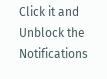Click it and Unblock the Notifications